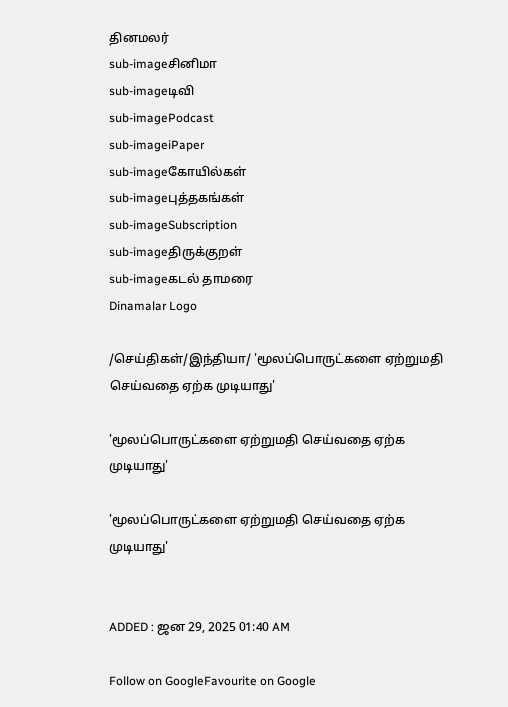தினமலர்
sub-imageசினிமா
sub-imageடிவி
sub-imagePodcast
sub-imageiPaper
sub-imageகோயில்கள்
sub-imageபுத்தகங்கள்
sub-imageSubscription
sub-imageதிருக்குறள்
sub-imageகடல் தாமரை
Dinamalar Logo

/செய்திகள்/இந்தியா/ 'மூலப்பொருட்களை ஏற்றுமதி செய்வதை ஏற்க முடியாது'

'மூலப்பொருட்களை ஏற்றுமதி செய்வதை ஏற்க முடியாது'

'மூலப்பொருட்களை ஏற்றுமதி செய்வதை ஏற்க முடியாது'


ADDED : ஜன 29, 2025 01:40 AM

Follow on GoogleFavourite on Google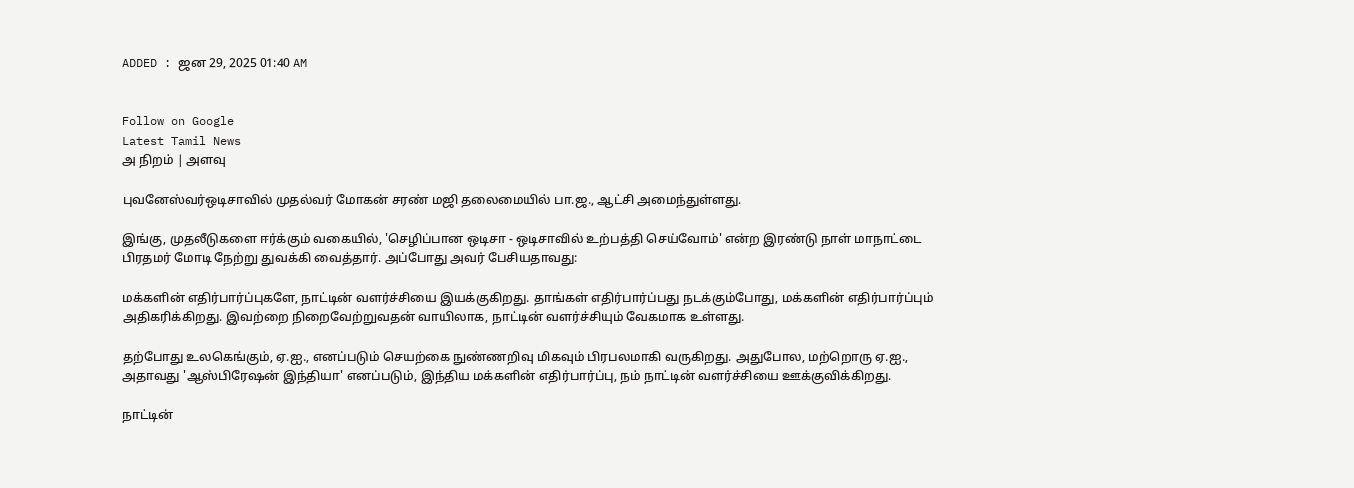ADDED : ஜன 29, 2025 01:40 AM


Follow on Google
Latest Tamil News
அ நிறம் | அளவு

புவனேஸ்வர்ஒடிசாவில் முதல்வர் மோகன் சரண் மஜி தலைமையில் பா.ஜ., ஆட்சி அமைந்துள்ளது.

இங்கு, முதலீடுகளை ஈர்க்கும் வகையில், 'செழிப்பான ஒடிசா - ஒடிசாவில் உற்பத்தி செய்வோம்' என்ற இரண்டு நாள் மாநாட்டை பிரதமர் மோடி நேற்று துவக்கி வைத்தார். அப்போது அவர் பேசியதாவது:

மக்களின் எதிர்பார்ப்புகளே, நாட்டின் வளர்ச்சியை இயக்குகிறது. தாங்கள் எதிர்பார்ப்பது நடக்கும்போது, மக்களின் எதிர்பார்ப்பும் அதிகரிக்கிறது. இவற்றை நிறைவேற்றுவதன் வாயிலாக, நாட்டின் வளர்ச்சியும் வேகமாக உள்ளது.

தற்போது உலகெங்கும், ஏ.ஐ., எனப்படும் செயற்கை நுண்ணறிவு மிகவும் பிரபலமாகி வருகிறது. அதுபோல, மற்றொரு ஏ.ஐ., அதாவது 'ஆஸ்பிரேஷன் இந்தியா' எனப்படும், இந்திய மக்களின் எதிர்பார்ப்பு, நம் நாட்டின் வளர்ச்சியை ஊக்குவிக்கிறது.

நாட்டின்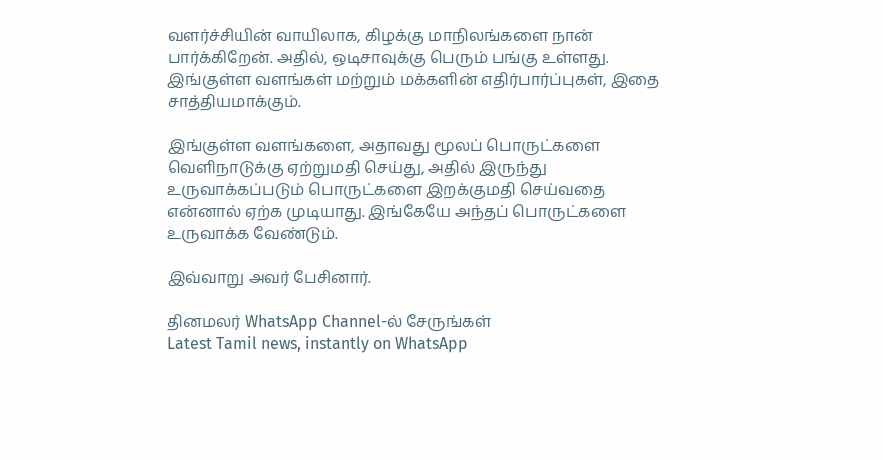வளர்ச்சியின் வாயிலாக, கிழக்கு மாநிலங்களை நான் பார்க்கிறேன். அதில், ஒடிசாவுக்கு பெரும் பங்கு உள்ளது. இங்குள்ள வளங்கள் மற்றும் மக்களின் எதிர்பார்ப்புகள், இதை சாத்தியமாக்கும்.

இங்குள்ள வளங்களை, அதாவது மூலப் பொருட்களை வெளிநாடுக்கு ஏற்றுமதி செய்து, அதில் இருந்து உருவாக்கப்படும் பொருட்களை இறக்குமதி செய்வதை என்னால் ஏற்க முடியாது. இங்கேயே அந்தப் பொருட்களை உருவாக்க வேண்டும்.

இவ்வாறு அவர் பேசினார்.

தினமலர் WhatsApp Channel-ல் சேருங்கள்
Latest Tamil news, instantly on WhatsApp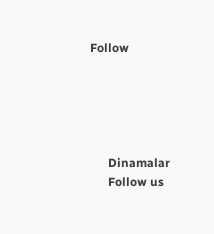Follow





      Dinamalar
      Follow us